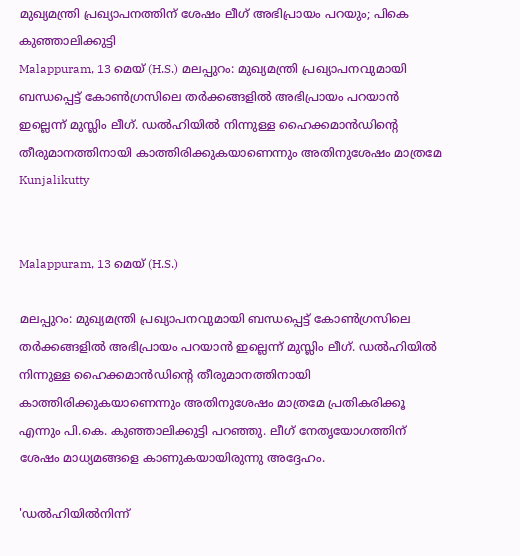മുഖ്യമന്ത്രി പ്രഖ്യാപനത്തിന് ശേഷം ലീഗ് അഭിപ്രായം പറയും; പികെ കുഞ്ഞാലിക്കുട്ടി
Malappuram, 13 മെയ് (H.S.) മലപ്പുറം: മുഖ്യമന്ത്രി പ്രഖ്യാപനവുമായി ബന്ധപ്പെട്ട് കോണ്‍ഗ്രസിലെ തര്‍ക്കങ്ങളില്‍ അഭിപ്രായം പറയാന്‍ ഇല്ലെന്ന് മുസ്ലിം ലീഗ്. ഡല്‍ഹിയില്‍ നിന്നുള്ള ഹൈക്കമാന്‍ഡിന്റെ തീരുമാനത്തിനായി കാത്തിരിക്കുകയാണെന്നും അതിനുശേഷം മാത്രമേ
Kunjalikutty


Malappuram, 13 മെയ് (H.S.)

മലപ്പുറം: മുഖ്യമന്ത്രി പ്രഖ്യാപനവുമായി ബന്ധപ്പെട്ട് കോണ്‍ഗ്രസിലെ തര്‍ക്കങ്ങളില്‍ അഭിപ്രായം പറയാന്‍ ഇല്ലെന്ന് മുസ്ലിം ലീഗ്. ഡല്‍ഹിയില്‍ നിന്നുള്ള ഹൈക്കമാന്‍ഡിന്റെ തീരുമാനത്തിനായി കാത്തിരിക്കുകയാണെന്നും അതിനുശേഷം മാത്രമേ പ്രതികരിക്കൂ എന്നും പി.കെ. കുഞ്ഞാലിക്കുട്ടി പറഞ്ഞു. ലീഗ് നേതൃയോഗത്തിന് ശേഷം മാധ്യമങ്ങളെ കാണുകയായിരുന്നു അദ്ദേഹം.

'ഡല്‍ഹിയില്‍നിന്ന്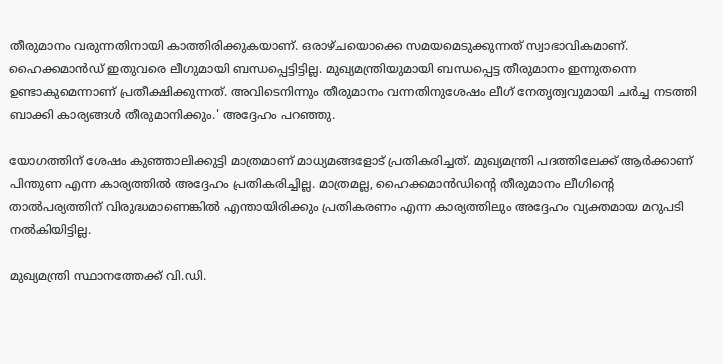തീരുമാനം വരുന്നതിനായി കാത്തിരിക്കുകയാണ്. ഒരാഴ്ചയൊക്കെ സമയമെടുക്കുന്നത് സ്വാഭാവികമാണ്. ഹൈക്കമാന്‍ഡ് ഇതുവരെ ലീഗുമായി ബന്ധപ്പെട്ടിട്ടില്ല. മുഖ്യമന്ത്രിയുമായി ബന്ധപ്പെട്ട തീരുമാനം ഇന്നുതന്നെ ഉണ്ടാകുമെന്നാണ് പ്രതീക്ഷിക്കുന്നത്. അവിടെനിന്നും തീരുമാനം വന്നതിനുശേഷം ലീഗ് നേതൃത്വവുമായി ചര്‍ച്ച നടത്തി ബാക്കി കാര്യങ്ങള്‍ തീരുമാനിക്കും.' അദ്ദേഹം പറഞ്ഞു.

യോഗത്തിന് ശേഷം കുഞ്ഞാലിക്കുട്ടി മാത്രമാണ് മാധ്യമങ്ങളോട് പ്രതികരിച്ചത്. മുഖ്യമന്ത്രി പദത്തിലേക്ക് ആര്‍ക്കാണ് പിന്തുണ എന്ന കാര്യത്തില്‍ അദ്ദേഹം പ്രതികരിച്ചില്ല. മാത്രമല്ല, ഹൈക്കമാന്‍ഡിന്റെ തീരുമാനം ലീഗിന്റെ താല്‍പര്യത്തിന് വിരുദ്ധമാണെങ്കില്‍ എന്തായിരിക്കും പ്രതികരണം എന്ന കാര്യത്തിലും അദ്ദേഹം വ്യക്തമായ മറുപടി നല്‍കിയിട്ടില്ല.

മുഖ്യമന്ത്രി സ്ഥാനത്തേക്ക് വി.ഡി.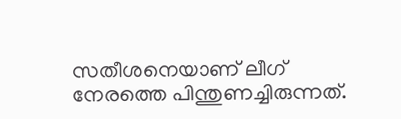സതീശനെയാണ് ലീഗ് നേരത്തെ പിന്തുണച്ചിരുന്നത്.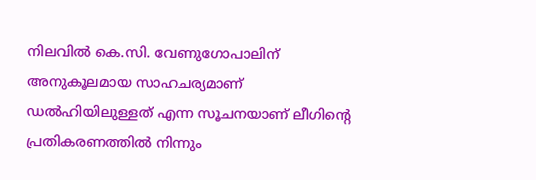നിലവില്‍ കെ.സി. വേണുഗോപാലിന് അനുകൂലമായ സാഹചര്യമാണ് ഡല്‍ഹിയിലുള്ളത് എന്ന സൂചനയാണ് ലീഗിന്റെ പ്രതികരണത്തില്‍ നിന്നും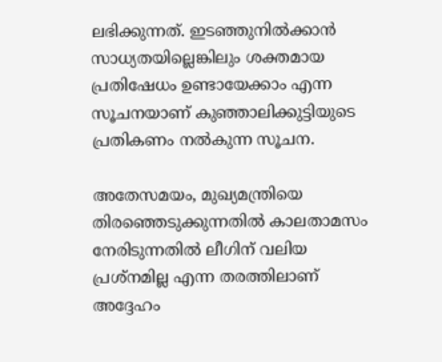ലഭിക്കുന്നത്. ഇടഞ്ഞുനില്‍ക്കാന്‍ സാധ്യതയില്ലെങ്കിലും ശക്തമായ പ്രതിഷേധം ഉണ്ടായേക്കാം എന്ന സൂചനയാണ് കുഞ്ഞാലിക്കുട്ടിയുടെ പ്രതികണം നല്‍കുന്ന സൂചന.

അതേസമയം, മുഖ്യമന്ത്രിയെ തിരഞ്ഞെടുക്കുന്നതില്‍ കാലതാമസം നേരിടുന്നതില്‍ ലീഗിന് വലിയ പ്രശ്നമില്ല എന്ന തരത്തിലാണ് അദ്ദേഹം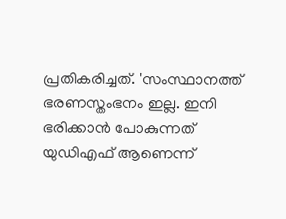പ്രതികരിച്ചത്. 'സംസ്ഥാനത്ത് ഭരണസ്തംഭനം ഇല്ല. ഇനി ഭരിക്കാന്‍ പോകുന്നത് യുഡിഎഫ് ആണെന്ന്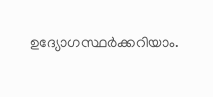ഉദ്യോഗസ്ഥര്‍ക്കറിയാം.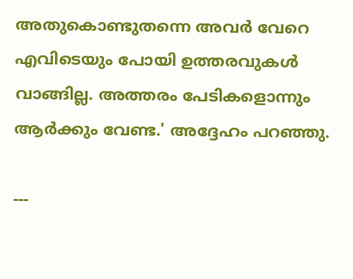അതുകൊണ്ടുതന്നെ അവര്‍ വേറെ എവിടെയും പോയി ഉത്തരവുകള്‍ വാങ്ങില്ല. അത്തരം പേടികളൊന്നും ആര്‍ക്കും വേണ്ട.' അദ്ദേഹം പറഞ്ഞു.

---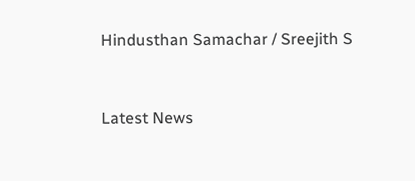Hindusthan Samachar / Sreejith S


Latest News